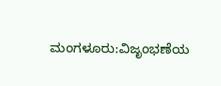ಮಂಗಳೂರು:ವಿಜೃಂಭಣೆಯ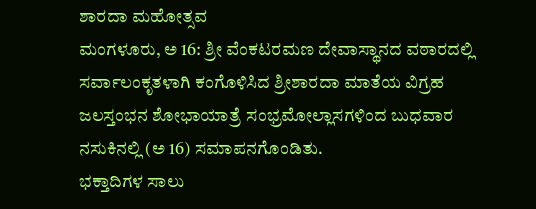ಶಾರದಾ ಮಹೋತ್ಸವ
ಮಂಗಳೂರು, ಅ 16: ಶ್ರೀ ವೆಂಕಟರಮಣ ದೇವಾಸ್ಥಾನದ ವಠಾರದಲ್ಲಿ ಸರ್ವಾಲಂಕೃತಳಾಗಿ ಕಂಗೊಳಿಸಿದ ಶ್ರೀಶಾರದಾ ಮಾತೆಯ ವಿಗ್ರಹ ಜಲಸ್ತಂಭನ ಶೋಭಾಯಾತ್ರೆ ಸಂಭ್ರಮೋಲ್ಲಾಸಗಳಿಂದ ಬುಧವಾರ ನಸುಕಿನಲ್ಲಿ (ಅ 16) ಸಮಾಪನಗೊಂಡಿತು.
ಭಕ್ತಾದಿಗಳ ಸಾಲು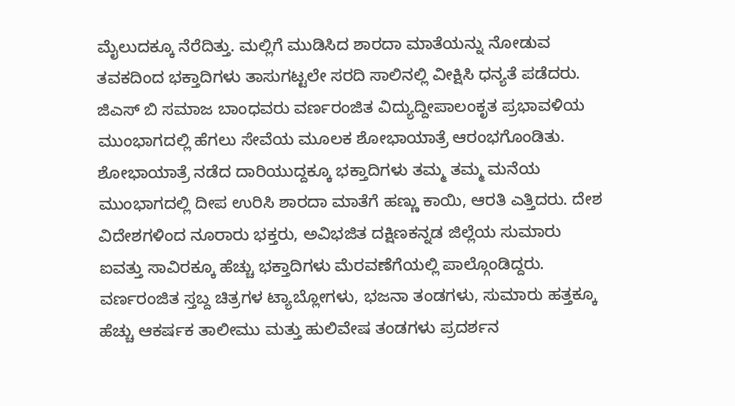ಮೈಲುದಕ್ಕೂ ನೆರೆದಿತ್ತು. ಮಲ್ಲಿಗೆ ಮುಡಿಸಿದ ಶಾರದಾ ಮಾತೆಯನ್ನು ನೋಡುವ ತವಕದಿಂದ ಭಕ್ತಾದಿಗಳು ತಾಸುಗಟ್ಟಲೇ ಸರದಿ ಸಾಲಿನಲ್ಲಿ ವೀಕ್ಷಿಸಿ ಧನ್ಯತೆ ಪಡೆದರು. ಜಿಎಸ್ ಬಿ ಸಮಾಜ ಬಾಂಧವರು ವರ್ಣರಂಜಿತ ವಿದ್ಯುದ್ದೀಪಾಲಂಕೃತ ಪ್ರಭಾವಳಿಯ ಮುಂಭಾಗದಲ್ಲಿ ಹೆಗಲು ಸೇವೆಯ ಮೂಲಕ ಶೋಭಾಯಾತ್ರೆ ಆರಂಭಗೊಂಡಿತು.
ಶೋಭಾಯಾತ್ರೆ ನಡೆದ ದಾರಿಯುದ್ದಕ್ಕೂ ಭಕ್ತಾದಿಗಳು ತಮ್ಮ ತಮ್ಮ ಮನೆಯ ಮುಂಭಾಗದಲ್ಲಿ ದೀಪ ಉರಿಸಿ ಶಾರದಾ ಮಾತೆಗೆ ಹಣ್ಣು ಕಾಯಿ, ಆರತಿ ಎತ್ತಿದರು. ದೇಶ ವಿದೇಶಗಳಿಂದ ನೂರಾರು ಭಕ್ತರು, ಅವಿಭಜಿತ ದಕ್ಷಿಣಕನ್ನಡ ಜಿಲ್ಲೆಯ ಸುಮಾರು ಐವತ್ತು ಸಾವಿರಕ್ಕೂ ಹೆಚ್ಚು ಭಕ್ತಾದಿಗಳು ಮೆರವಣೆಗೆಯಲ್ಲಿ ಪಾಲ್ಗೊಂಡಿದ್ದರು.
ವರ್ಣರಂಜಿತ ಸ್ತಬ್ದ ಚಿತ್ರಗಳ ಟ್ಯಾಬ್ಲೋಗಳು, ಭಜನಾ ತಂಡಗಳು, ಸುಮಾರು ಹತ್ತಕ್ಕೂ ಹೆಚ್ಚು ಆಕರ್ಷಕ ತಾಲೀಮು ಮತ್ತು ಹುಲಿವೇಷ ತಂಡಗಳು ಪ್ರದರ್ಶನ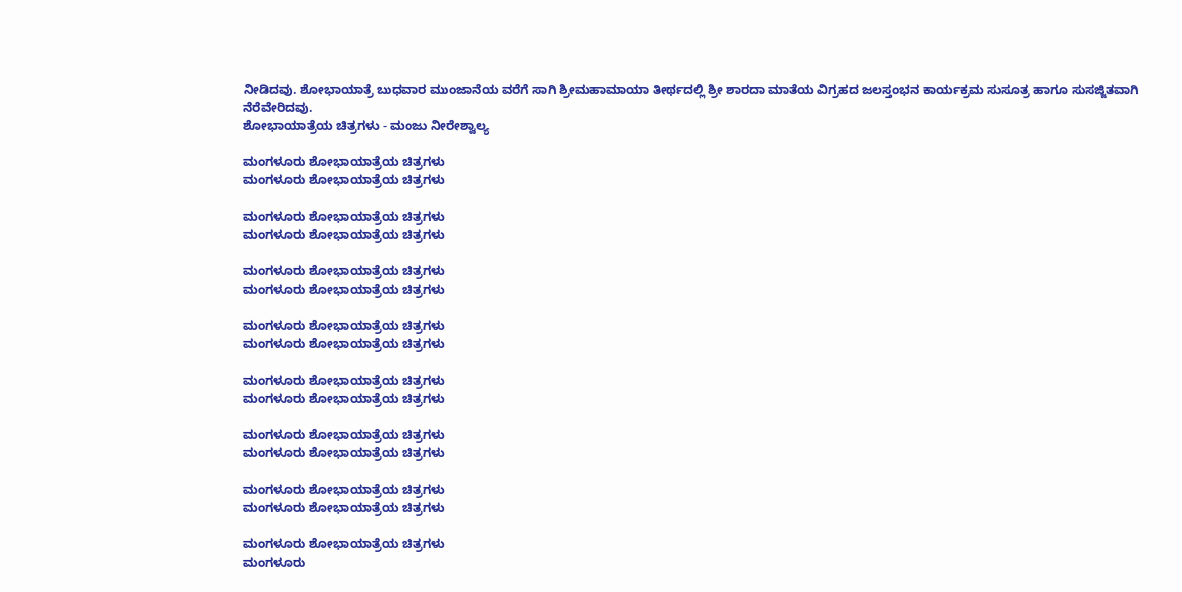ನೀಡಿದವು. ಶೋಭಾಯಾತ್ರೆ ಬುಧವಾರ ಮುಂಜಾನೆಯ ವರೆಗೆ ಸಾಗಿ ಶ್ರೀಮಹಾಮಾಯಾ ತೀರ್ಥದಲ್ಲಿ ಶ್ರೀ ಶಾರದಾ ಮಾತೆಯ ವಿಗ್ರಹದ ಜಲಸ್ತಂಭನ ಕಾರ್ಯಕ್ರಮ ಸುಸೂತ್ರ ಹಾಗೂ ಸುಸಜ್ಜಿತವಾಗಿ ನೆರೆವೇರಿದವು.
ಶೋಭಾಯಾತ್ರೆಯ ಚಿತ್ರಗಳು - ಮಂಜು ನೀರೇಶ್ವಾಲ್ಯ

ಮಂಗಳೂರು ಶೋಭಾಯಾತ್ರೆಯ ಚಿತ್ರಗಳು
ಮಂಗಳೂರು ಶೋಭಾಯಾತ್ರೆಯ ಚಿತ್ರಗಳು

ಮಂಗಳೂರು ಶೋಭಾಯಾತ್ರೆಯ ಚಿತ್ರಗಳು
ಮಂಗಳೂರು ಶೋಭಾಯಾತ್ರೆಯ ಚಿತ್ರಗಳು

ಮಂಗಳೂರು ಶೋಭಾಯಾತ್ರೆಯ ಚಿತ್ರಗಳು
ಮಂಗಳೂರು ಶೋಭಾಯಾತ್ರೆಯ ಚಿತ್ರಗಳು

ಮಂಗಳೂರು ಶೋಭಾಯಾತ್ರೆಯ ಚಿತ್ರಗಳು
ಮಂಗಳೂರು ಶೋಭಾಯಾತ್ರೆಯ ಚಿತ್ರಗಳು

ಮಂಗಳೂರು ಶೋಭಾಯಾತ್ರೆಯ ಚಿತ್ರಗಳು
ಮಂಗಳೂರು ಶೋಭಾಯಾತ್ರೆಯ ಚಿತ್ರಗಳು

ಮಂಗಳೂರು ಶೋಭಾಯಾತ್ರೆಯ ಚಿತ್ರಗಳು
ಮಂಗಳೂರು ಶೋಭಾಯಾತ್ರೆಯ ಚಿತ್ರಗಳು

ಮಂಗಳೂರು ಶೋಭಾಯಾತ್ರೆಯ ಚಿತ್ರಗಳು
ಮಂಗಳೂರು ಶೋಭಾಯಾತ್ರೆಯ ಚಿತ್ರಗಳು

ಮಂಗಳೂರು ಶೋಭಾಯಾತ್ರೆಯ ಚಿತ್ರಗಳು
ಮಂಗಳೂರು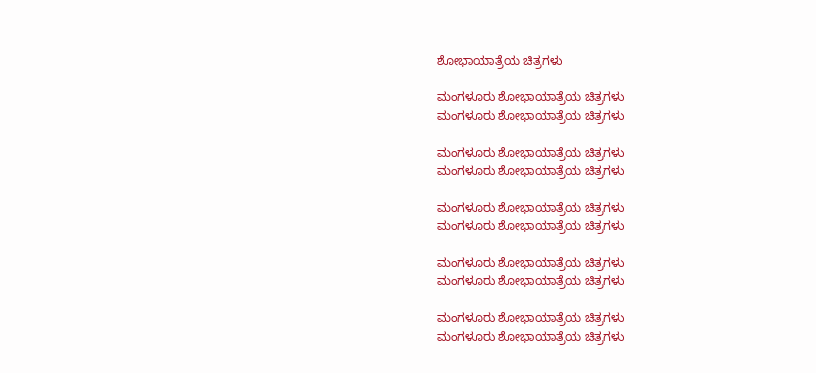ಶೋಭಾಯಾತ್ರೆಯ ಚಿತ್ರಗಳು

ಮಂಗಳೂರು ಶೋಭಾಯಾತ್ರೆಯ ಚಿತ್ರಗಳು
ಮಂಗಳೂರು ಶೋಭಾಯಾತ್ರೆಯ ಚಿತ್ರಗಳು

ಮಂಗಳೂರು ಶೋಭಾಯಾತ್ರೆಯ ಚಿತ್ರಗಳು
ಮಂಗಳೂರು ಶೋಭಾಯಾತ್ರೆಯ ಚಿತ್ರಗಳು

ಮಂಗಳೂರು ಶೋಭಾಯಾತ್ರೆಯ ಚಿತ್ರಗಳು
ಮಂಗಳೂರು ಶೋಭಾಯಾತ್ರೆಯ ಚಿತ್ರಗಳು

ಮಂಗಳೂರು ಶೋಭಾಯಾತ್ರೆಯ ಚಿತ್ರಗಳು
ಮಂಗಳೂರು ಶೋಭಾಯಾತ್ರೆಯ ಚಿತ್ರಗಳು

ಮಂಗಳೂರು ಶೋಭಾಯಾತ್ರೆಯ ಚಿತ್ರಗಳು
ಮಂಗಳೂರು ಶೋಭಾಯಾತ್ರೆಯ ಚಿತ್ರಗಳು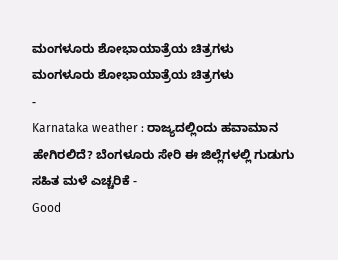ಮಂಗಳೂರು ಶೋಭಾಯಾತ್ರೆಯ ಚಿತ್ರಗಳು
ಮಂಗಳೂರು ಶೋಭಾಯಾತ್ರೆಯ ಚಿತ್ರಗಳು
-
Karnataka weather : ರಾಜ್ಯದಲ್ಲಿಂದು ಹವಾಮಾನ ಹೇಗಿರಲಿದೆ? ಬೆಂಗಳೂರು ಸೇರಿ ಈ ಜಿಲ್ಲೆಗಳಲ್ಲಿ ಗುಡುಗು ಸಹಿತ ಮಳೆ ಎಚ್ಚರಿಕೆ -
Good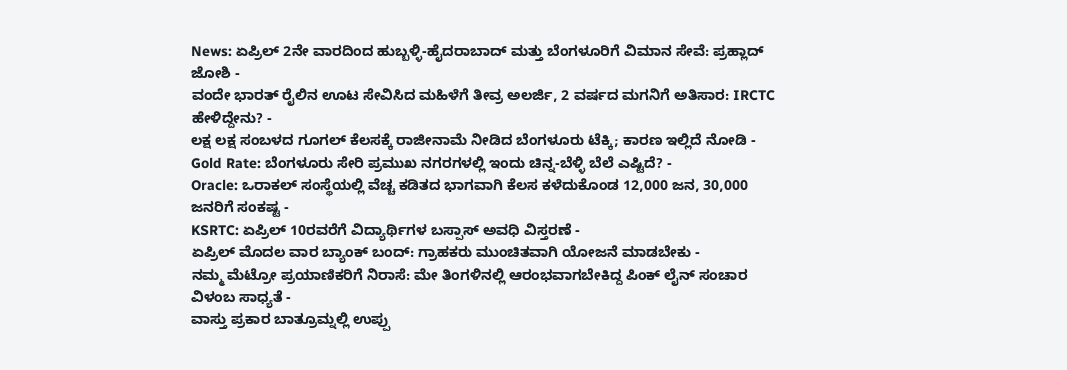News: ಏಪ್ರಿಲ್ 2ನೇ ವಾರದಿಂದ ಹುಬ್ಬಳ್ಳಿ-ಹೈದರಾಬಾದ್ ಮತ್ತು ಬೆಂಗಳೂರಿಗೆ ವಿಮಾನ ಸೇವೆ: ಪ್ರಹ್ಲಾದ್ ಜೋಶಿ -
ವಂದೇ ಭಾರತ್ ರೈಲಿನ ಊಟ ಸೇವಿಸಿದ ಮಹಿಳೆಗೆ ತೀವ್ರ ಅಲರ್ಜಿ, 2 ವರ್ಷದ ಮಗನಿಗೆ ಅತಿಸಾರ: IRCTC ಹೇಳಿದ್ದೇನು? -
ಲಕ್ಷ ಲಕ್ಷ ಸಂಬಳದ ಗೂಗಲ್ ಕೆಲಸಕ್ಕೆ ರಾಜೀನಾಮೆ ನೀಡಿದ ಬೆಂಗಳೂರು ಟೆಕ್ಕಿ; ಕಾರಣ ಇಲ್ಲಿದೆ ನೋಡಿ -
Gold Rate: ಬೆಂಗಳೂರು ಸೇರಿ ಪ್ರಮುಖ ನಗರಗಳಲ್ಲಿ ಇಂದು ಚಿನ್ನ-ಬೆಳ್ಳಿ ಬೆಲೆ ಎಷ್ಟಿದೆ? -
Oracle: ಒರಾಕಲ್ ಸಂಸ್ಥೆಯಲ್ಲಿ ವೆಚ್ಚ ಕಡಿತದ ಭಾಗವಾಗಿ ಕೆಲಸ ಕಳೆದುಕೊಂಡ 12,000 ಜನ, 30,000 ಜನರಿಗೆ ಸಂಕಷ್ಟ -
KSRTC: ಏಪ್ರಿಲ್ 10ರವರೆಗೆ ವಿದ್ಯಾರ್ಥಿಗಳ ಬಸ್ಪಾಸ್ ಅವಧಿ ವಿಸ್ತರಣೆ -
ಏಪ್ರಿಲ್ ಮೊದಲ ವಾರ ಬ್ಯಾಂಕ್ ಬಂದ್: ಗ್ರಾಹಕರು ಮುಂಚಿತವಾಗಿ ಯೋಜನೆ ಮಾಡಬೇಕು -
ನಮ್ಮ ಮೆಟ್ರೋ ಪ್ರಯಾಣಿಕರಿಗೆ ನಿರಾಸೆ: ಮೇ ತಿಂಗಳಿನಲ್ಲಿ ಆರಂಭವಾಗಬೇಕಿದ್ದ ಪಿಂಕ್ ಲೈನ್ ಸಂಚಾರ ವಿಳಂಬ ಸಾಧ್ಯತೆ -
ವಾಸ್ತು ಪ್ರಕಾರ ಬಾತ್ರೂಮ್ನಲ್ಲಿ ಉಪ್ಪು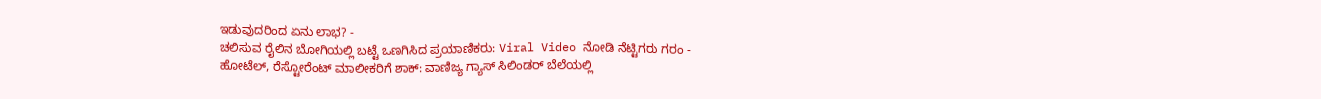ಇಡುವುದರಿಂದ ಏನು ಲಾಭ? -
ಚಲಿಸುವ ರೈಲಿನ ಬೋಗಿಯಲ್ಲಿ ಬಟ್ಟೆ ಒಣಗಿಸಿದ ಪ್ರಯಾಣಿಕರು: Viral Video ನೋಡಿ ನೆಟ್ಟಿಗರು ಗರಂ -
ಹೋಟೆಲ್, ರೆಸ್ಟೋರೆಂಟ್ ಮಾಲೀಕರಿಗೆ ಶಾಕ್: ವಾಣಿಜ್ಯ ಗ್ಯಾಸ್ ಸಿಲಿಂಡರ್ ಬೆಲೆಯಲ್ಲಿ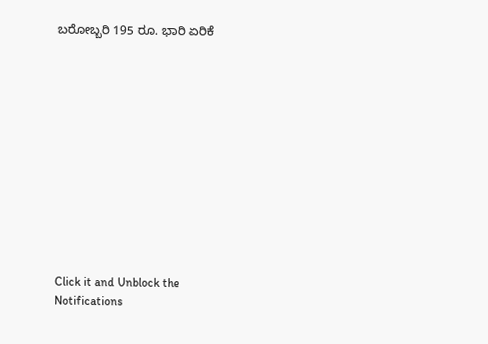ಬರೋಬ್ಬರಿ 195 ರೂ. ಭಾರಿ ಏರಿಕೆ












Click it and Unblock the Notifications